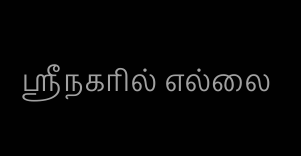ஸ்ரீநகரில் எல்லை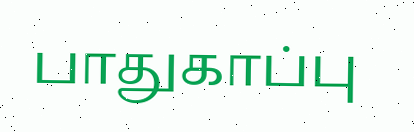பாதுகாப்பு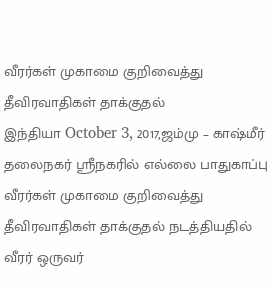வீரர்கள் முகாமை குறிவைத்து தீவிரவாதிகள் தாக்குதல்
இந்தியா October 3, 2017,ஜம்மு – காஷ்மீர் தலைநகர் ஸ்ரீநகரில் எல்லை பாதுகாப்பு வீரர்கள் முகாமை குறிவைத்து தீவிரவாதிகள் தாக்குதல் நடத்தியதில் வீரர் ஒருவர்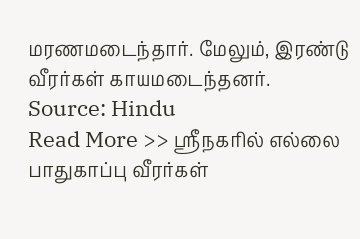மரணமடைந்தார். மேலும், இரண்டு வீரர்கள் காயமடைந்தனர்.
Source: Hindu
Read More >> ஸ்ரீநகரில் எல்லை பாதுகாப்பு வீரர்கள்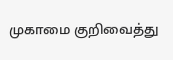முகாமை குறிவைத்து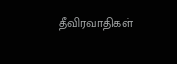தீவிரவாதிகள்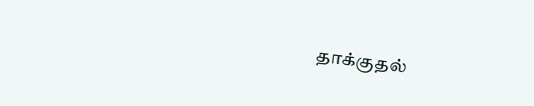தாக்குதல்